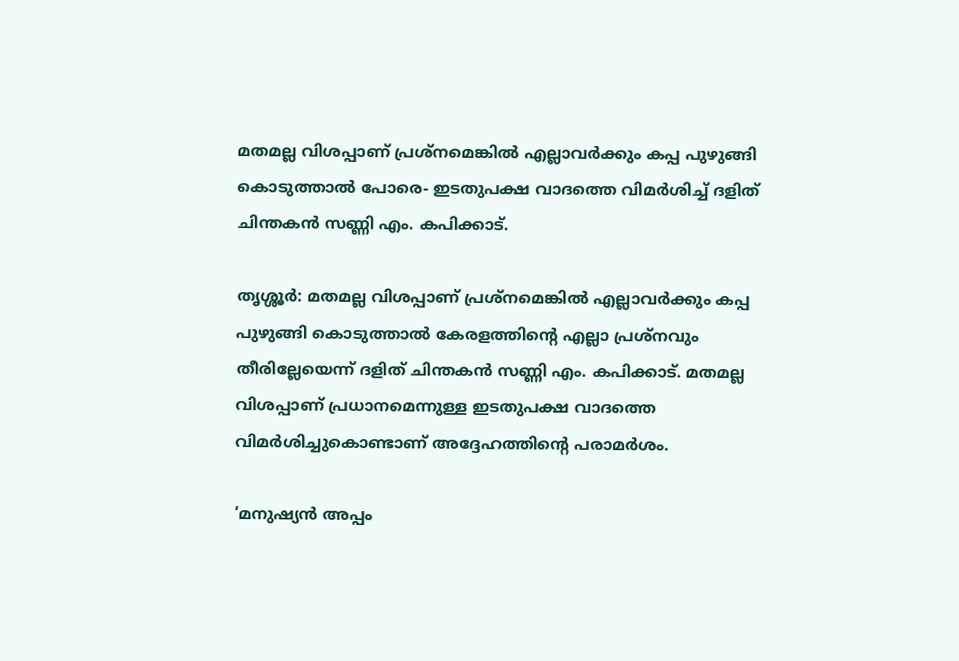മതമല്ല വിശപ്പാണ് പ്രശ്‌നമെങ്കിൽ എല്ലാവർക്കും കപ്പ പുഴുങ്ങി കൊടുത്താൽ പോരെ- ഇടതുപക്ഷ വാദത്തെ വിമർശിച്ച് ദളിത് ചിന്തകൻ സണ്ണി എം. കപിക്കാട്.

തൃശ്ശൂർ: മതമല്ല വിശപ്പാണ് പ്രശ്‌നമെങ്കിൽ എല്ലാവർക്കും കപ്പ പുഴുങ്ങി കൊടുത്താൽ കേരളത്തിന്റെ എല്ലാ പ്രശ്‌നവും തീരില്ലേയെന്ന് ദളിത് ചിന്തകൻ സണ്ണി എം. കപിക്കാട്. മതമല്ല വിശപ്പാണ് പ്രധാനമെന്നുള്ള ഇടതുപക്ഷ വാദത്തെ വിമർശിച്ചുകൊണ്ടാണ് അദ്ദേഹത്തിന്റെ പരാമർശം.

‘മനുഷ്യൻ അപ്പം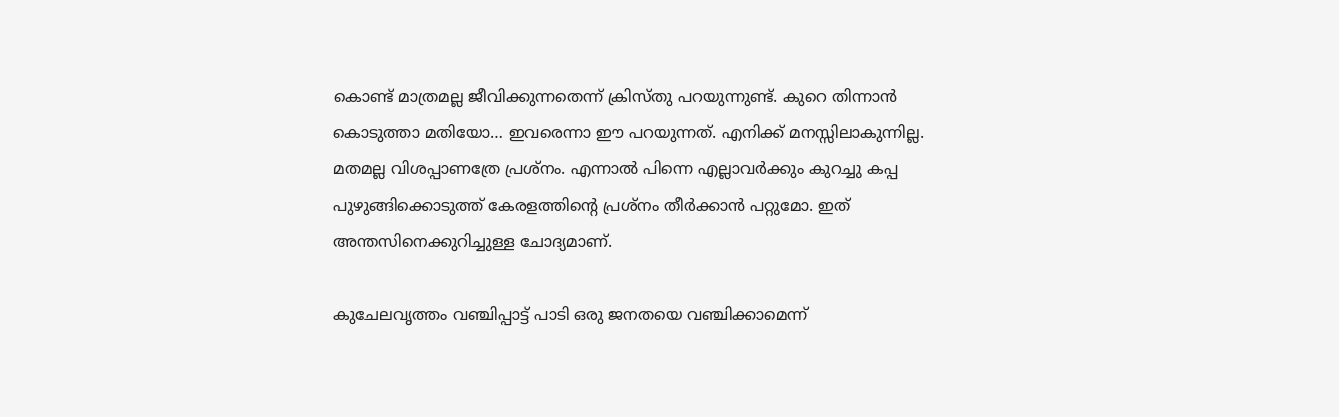കൊണ്ട് മാത്രമല്ല ജീവിക്കുന്നതെന്ന് ക്രിസ്തു പറയുന്നുണ്ട്. കുറെ തിന്നാൻ കൊടുത്താ മതിയോ… ഇവരെന്നാ ഈ പറയുന്നത്. എനിക്ക് മനസ്സിലാകുന്നില്ല. മതമല്ല വിശപ്പാണത്രേ പ്രശ്‌നം. എന്നാൽ പിന്നെ എല്ലാവർക്കും കുറച്ചു കപ്പ പുഴുങ്ങിക്കൊടുത്ത് കേരളത്തിന്റെ പ്രശ്‌നം തീർക്കാൻ പറ്റുമോ. ഇത് അന്തസിനെക്കുറിച്ചുള്ള ചോദ്യമാണ്.

കുചേലവൃത്തം വഞ്ചിപ്പാട്ട് പാടി ഒരു ജനതയെ വഞ്ചിക്കാമെന്ന്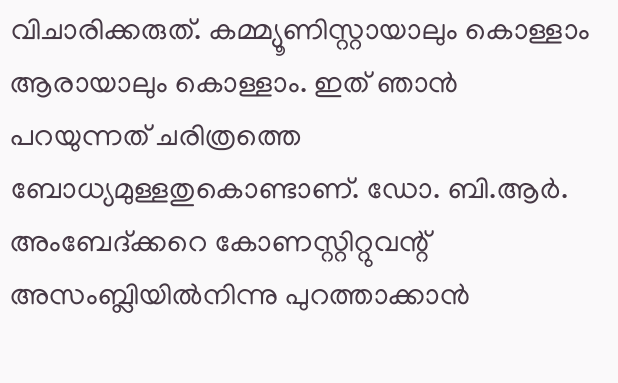വിചാരിക്കരുത്. കമ്മ്യൂണിസ്റ്റായാലും കൊള്ളാം ആരായാലും കൊള്ളാം. ഇത് ഞാൻ പറയുന്നത് ചരിത്രത്തെ ബോധ്യമുള്ളതുകൊണ്ടാണ്. ഡോ. ബി.ആർ. അംബേദ്ക്കറെ കോണസ്റ്റിറ്റുവന്റ് അസംബ്ലിയിൽനിന്നു പുറത്താക്കാൻ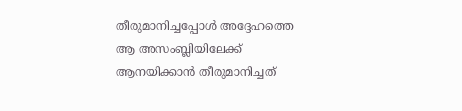തീരുമാനിച്ചപ്പോൾ അദ്ദേഹത്തെ ആ അസംബ്ലിയിലേക്ക് ആനയിക്കാൻ തീരുമാനിച്ചത്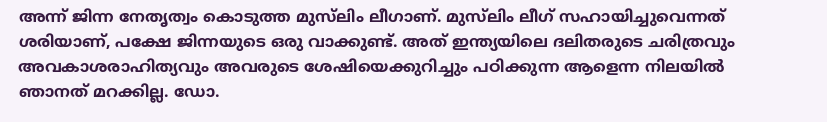അന്ന് ജിന്ന നേതൃത്വം കൊടുത്ത മുസ്‌ലിം ലീഗാണ്. മുസ്‌ലിം ലീഗ് സഹായിച്ചുവെന്നത് ശരിയാണ്, പക്ഷേ ജിന്നയുടെ ഒരു വാക്കുണ്ട്. അത് ഇന്ത്യയിലെ ദലിതരുടെ ചരിത്രവും അവകാശരാഹിത്യവും അവരുടെ ശേഷിയെക്കുറിച്ചും പഠിക്കുന്ന ആളെന്ന നിലയിൽ ഞാനത് മറക്കില്ല. ഡോ.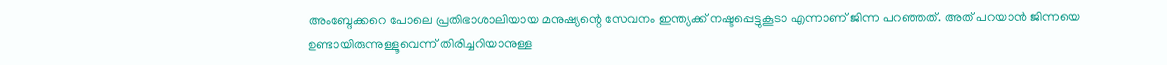അംബ്ദേക്കറെ പോലെ പ്രതിഭാശാലിയായ മനുഷ്യന്റെ സേവനം ഇന്ത്യക്ക് നഷ്ടപ്പെട്ടുകൂടാ എന്നാണ് ജിന്ന പറഞ്ഞത്. അത് പറയാൻ ജിന്നയെ ഉണ്ടായിരുന്നുള്ളൂവെന്ന് തിരിച്ചറിയാനുള്ള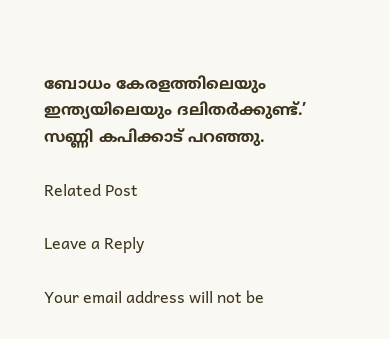ബോധം കേരളത്തിലെയും ഇന്ത്യയിലെയും ദലിതർക്കുണ്ട്.’ സണ്ണി കപിക്കാട് പറഞ്ഞു.

Related Post

Leave a Reply

Your email address will not be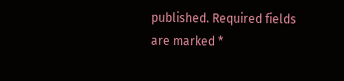published. Required fields are marked *